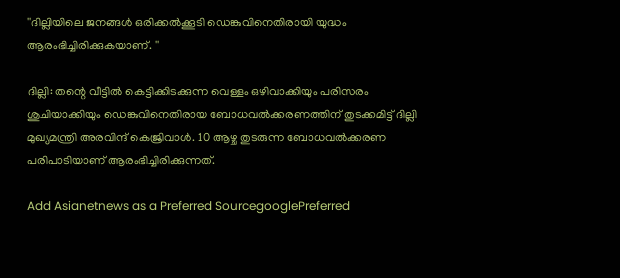''ദില്ലിയിലെ ജനങ്ങള്‍ ഒരിക്കല്‍ക്കൂടി ഡെങ്കുവിനെതിരായി യുദ്ധം ആരംഭിച്ചിരിക്കുകയാണ്. ''

ദില്ലി: തന്റെ വീട്ടില്‍ കെട്ടിക്കിടക്കുന്ന വെള്ളം ഒഴിവാക്കിയും പരിസരം ശുചിയാക്കിയും ഡെങ്കുവിനെതിരായ ബോധവല്‍ക്കരണത്തിന് തുടക്കമിട്ട് ദില്ലി മുഖ്യമന്ത്രി അരവിന്ദ് കെജ്രിവാള്‍. 10 ആഴ്ച തുടരുന്ന ബോധവല്‍ക്കരണ പരിപാടിയാണ് ആരംഭിച്ചിരിക്കുന്നത്.

Add Asianetnews as a Preferred SourcegooglePreferred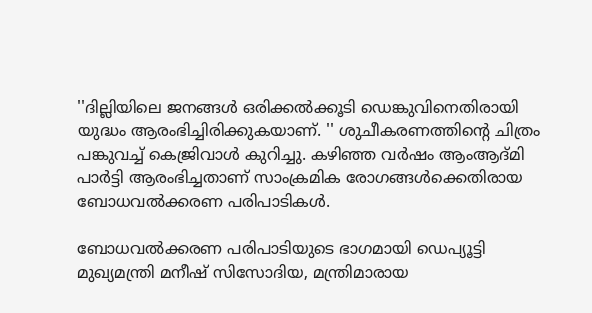''ദില്ലിയിലെ ജനങ്ങള്‍ ഒരിക്കല്‍ക്കൂടി ഡെങ്കുവിനെതിരായി യുദ്ധം ആരംഭിച്ചിരിക്കുകയാണ്. '' ശുചീകരണത്തിന്റെ ചിത്രം പങ്കുവച്ച് കെജ്രിവാള്‍ കുറിച്ചു. കഴിഞ്ഞ വര്‍ഷം ആംആദ്മി പാര്‍ട്ടി ആരംഭിച്ചതാണ് സാംക്രമിക രോഗങ്ങള്‍ക്കെതിരായ ബോധവല്‍ക്കരണ പരിപാടികള്‍.

ബോധവല്‍ക്കരണ പരിപാടിയുടെ ഭാഗമായി ഡെപ്യൂട്ടി മുഖ്യമന്ത്രി മനീഷ് സിസോദിയ, മന്ത്രിമാരായ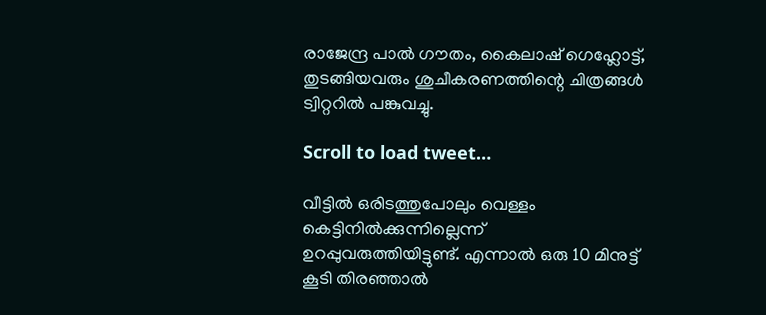രാജേന്ദ്ര പാല്‍ ഗൗതം, കൈലാഷ് ഗെഹ്ലോട്ട്, തുടങ്ങിയവരും ശുചീകരണത്തിന്റെ ചിത്രങ്ങള്‍ ട്വിറ്ററില്‍ പങ്കുവച്ചു.

Scroll to load tweet…

വീട്ടില്‍ ഒരിടത്തുപോലും വെള്ളം കെട്ടിനില്‍ക്കുന്നില്ലെന്ന് ഉറപ്പുവരുത്തിയിട്ടുണ്ട്. എന്നാല്‍ ഒരു 10 മിനുട്ട് കൂടി തിരഞ്ഞാല്‍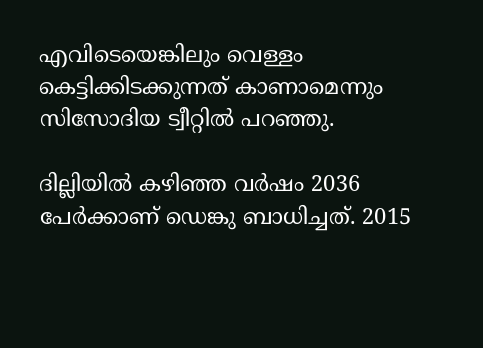എവിടെയെങ്കിലും വെള്ളം കെട്ടിക്കിടക്കുന്നത് കാണാമെന്നും സിസോദിയ ട്വീറ്റില്‍ പറഞ്ഞു.

ദില്ലിയില്‍ കഴിഞ്ഞ വര്‍ഷം 2036 പേര്‍ക്കാണ് ഡെങ്കു ബാധിച്ചത്. 2015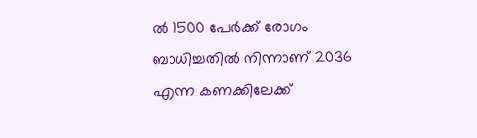ല്‍ 1500 പേര്‍ക്ക് രോഗം ബാധിച്ചതില്‍ നിന്നാണ് 2036 എന്ന കണക്കിലേക്ക്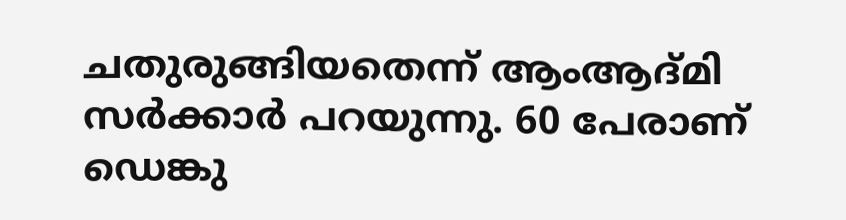ചതുരുങ്ങിയതെന്ന് ആംആദ്മി സര്‍ക്കാര്‍ പറയുന്നു. 60 പേരാണ് ഡെങ്കു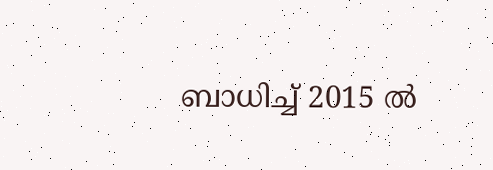ബാധിച്ച് 2015 ല്‍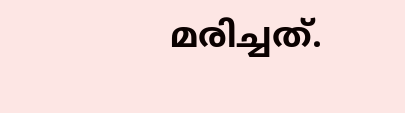മരിച്ചത്.